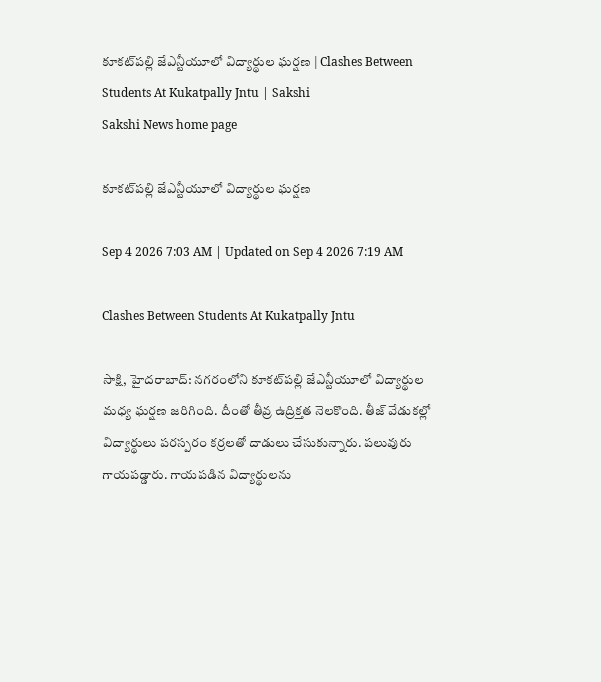కూకట్‌పల్లి జేఎన్టీయూలో విద్యార్థుల ఘర్షణ | Clashes Between Students At Kukatpally Jntu | Sakshi
Sakshi News home page

కూకట్‌పల్లి జేఎన్టీయూలో విద్యార్థుల ఘర్షణ

Sep 4 2026 7:03 AM | Updated on Sep 4 2026 7:19 AM

Clashes Between Students At Kukatpally Jntu

సాక్షి, హైదరాబాద్‌: నగరంలోని కూకట్‌పల్లి జేఎన్టీయూలో విద్యార్థుల మధ్య ఘర్షణ జరిగింది. దీంతో తీవ్ర ఉద్రిక్తత నెలకొంది. తీజ్‌ వేడుకల్లో విద్యార్థులు పరస్పరం కర్రలతో దాడులు చేసుకున్నారు. పలువురు గాయపడ్డారు. గాయపడిన విద్యార్థులను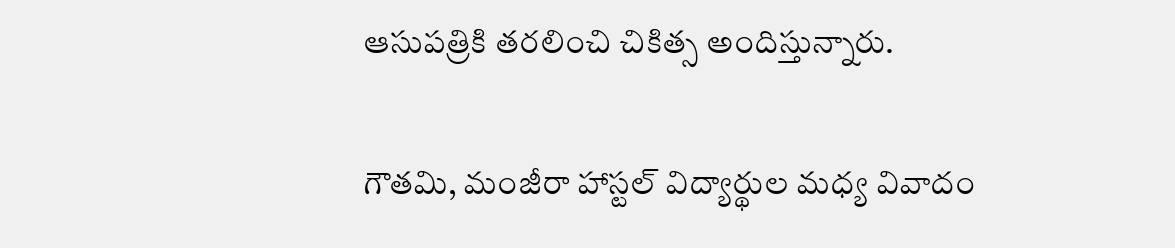ఆసుపత్రికి తరలించి చికిత్స అందిస్తున్నారు.

గౌతమి, మంజీరా హాస్టల్‌ విద్యార్థుల మధ్య వివాదం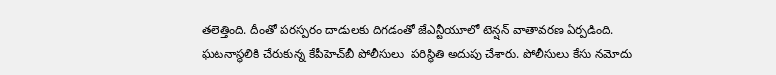తలెత్తింది. దీంతో పరస్పరం దాడులకు దిగడంతో జేఎన్టీయూలో టెన్షన్‌ వాతావరణ ఏర్పడింది. ఘటనాస్థలికి చేరుకున్న కేపీహెచ్‌బీ పోలీసులు  పరిస్థితి అదుపు చేశారు. పోలీసులు కేసు నమోదు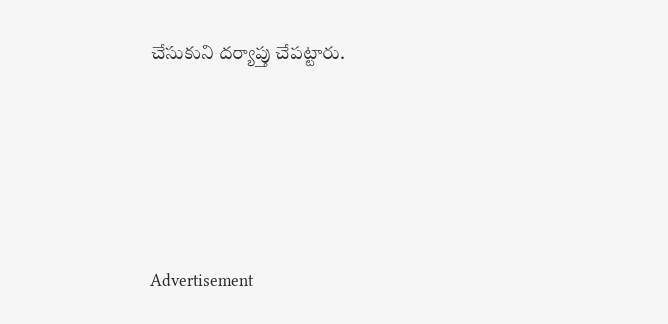చేసుకుని దర్యాప్తు చేపట్టారు.







Advertisement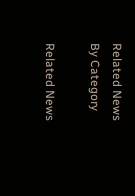Related News By Category

Related News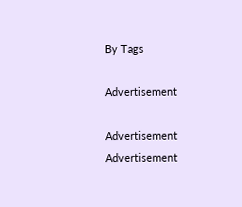By Tags

Advertisement

Advertisement
Advertisement